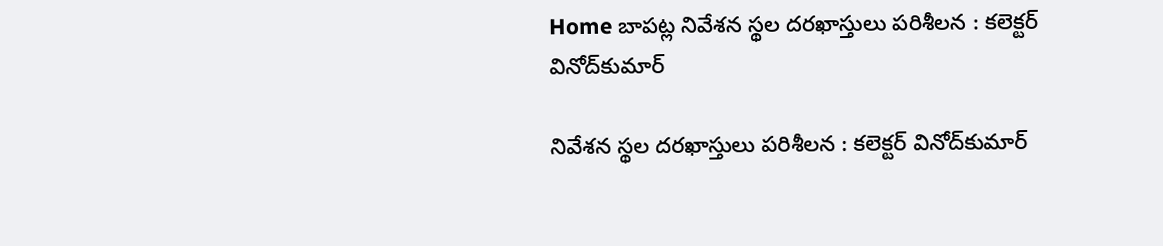Home బాపట్ల నివేశన స్థల దరఖాస్తులు పరిశీలన : కలెక్టర్‌ వినోద్‌కుమార్‌

నివేశన స్థల దరఖాస్తులు పరిశీలన : కలెక్టర్‌ వినోద్‌కుమార్‌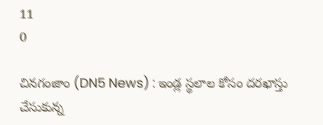11
0

చినగంజాం (DN5 News) : ఇండ్ల స్థలాల కోసం దరఖాస్తు చేసుకున్న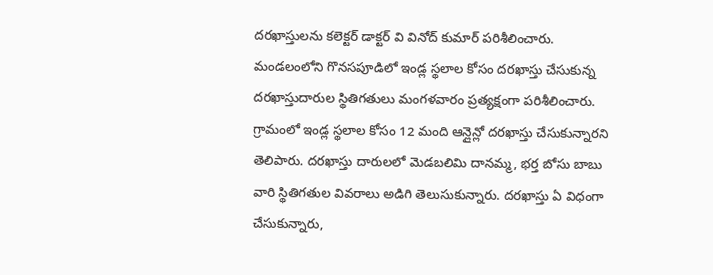దరఖాస్తులను కలెక్టర్ డాక్టర్ వి వినోద్ కుమార్ పరిశీలించారు. మండలంలోని గొనసపూడిలో ఇండ్ల స్థలాల కోసం దరఖాస్తు చేసుకున్న దరఖాస్తుదారుల స్థితిగతులు మంగళవారం ప్రత్యక్షంగా పరిశీలించారు. గ్రామంలో ఇండ్ల స్థలాల కోసం 12 మంది ఆన్లైన్లో దరఖాస్తు చేసుకున్నారని తెలిపారు. దరఖాస్తు దారులలో మెడబలిమి దానమ్మ, భర్త బోసు బాబు వారి స్థితిగతుల వివరాలు అడిగి తెలుసుకున్నారు. దరఖాస్తు ఏ విధంగా చేసుకున్నారు,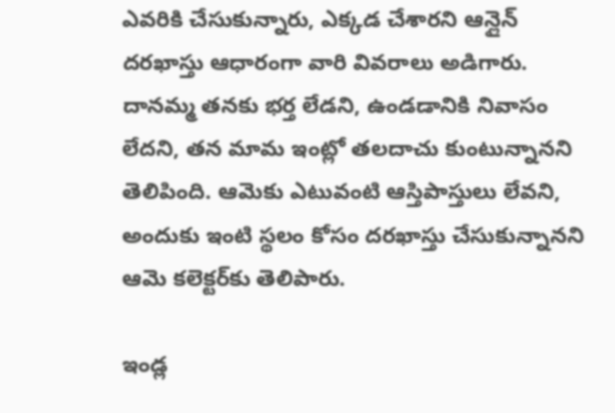ఎవరికి చేసుకున్నారు, ఎక్కడ చేశారని ఆన్లైన్ దరఖాస్తు ఆధారంగా వారి వివరాలు అడిగారు. దానమ్మ తనకు భర్త లేడని, ఉండడానికి నివాసం లేదని, తన మామ ఇంట్లో తలదాచు కుంటున్నానని తెలిపింది. ఆమెకు ఎటువంటి ఆస్తిపాస్తులు లేవని, అందుకు ఇంటి స్థలం కోసం దరఖాస్తు చేసుకున్నానని ఆమె కలెక్టర్‌కు తెలిపారు.

ఇండ్ల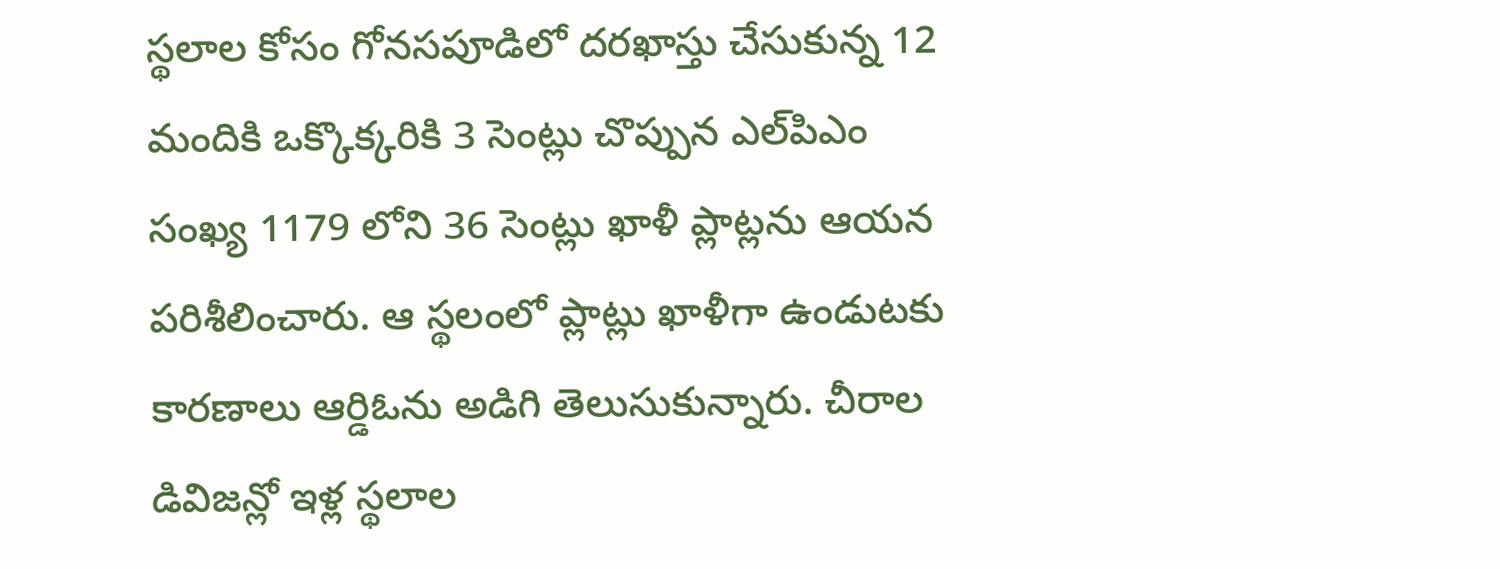స్థలాల కోసం గోనసపూడిలో దరఖాస్తు చేసుకున్న 12 మందికి ఒక్కొక్కరికి 3 సెంట్లు చొప్పున ఎల్‌పిఎం సంఖ్య 1179 లోని 36 సెంట్లు ఖాళీ ప్లాట్లను ఆయన పరిశీలించారు. ఆ స్థలంలో ప్లాట్లు ఖాళీగా ఉండుటకు కారణాలు ఆర్డిఓను అడిగి తెలుసుకున్నారు. చీరాల డివిజన్లో ఇళ్ల స్థలాల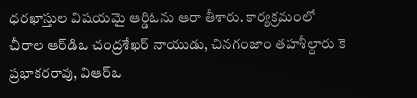ధరఖాస్తుల విషయమై ఆర్డిఓను ఆరా తీశారు. కార్యక్రమంలో చీరాల ఆర్‌డిఒ చంద్రశేఖర్ నాయుడు, చినగంజాం తహశీల్దారు కె ప్రభాకరరావు, విఆర్‌ఒ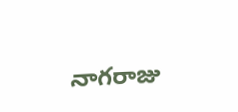నాగరాజు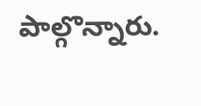పాల్గొన్నారు.